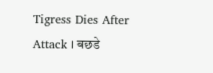Tigress Dies After Attack । बछडे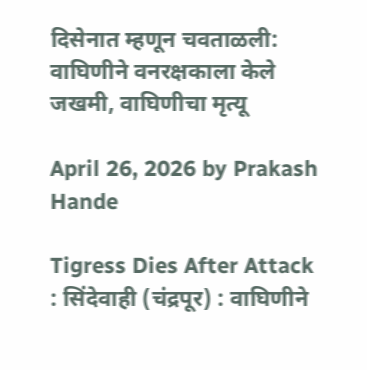दिसेनात म्हणून चवताळली: वाघिणीने वनरक्षकाला केले जखमी, वाघिणीचा मृत्यू

April 26, 2026 by Prakash Hande

Tigress Dies After Attack : सिंदेवाही (चंद्रपूर) : वाघिणीने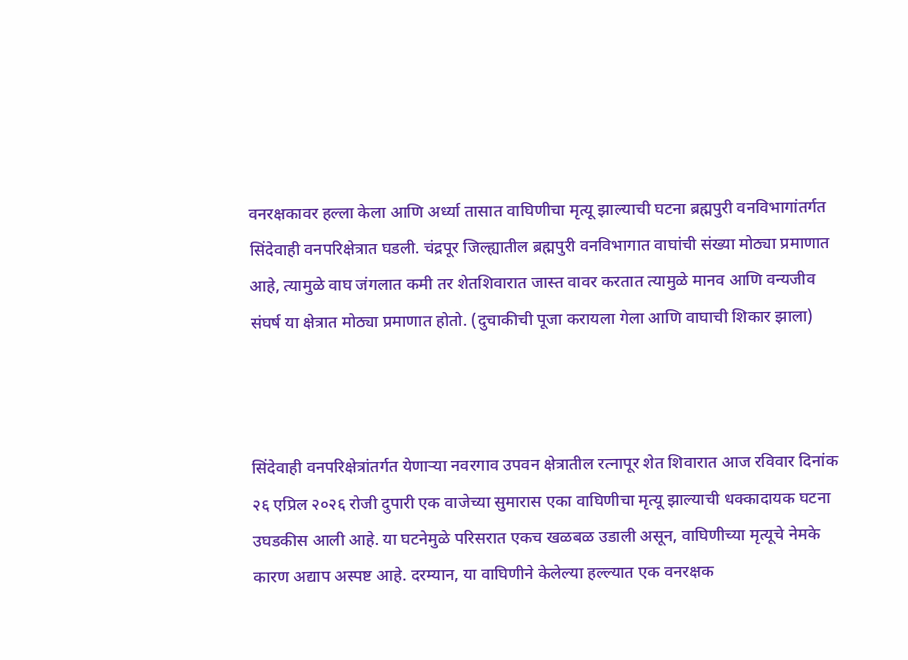वनरक्षकावर हल्ला केला आणि अर्ध्या तासात वाघिणीचा मृत्यू झाल्याची घटना ब्रह्मपुरी वनविभागांतर्गत सिंदेवाही वनपरिक्षेत्रात घडली. चंद्रपूर जिल्ह्यातील ब्रह्मपुरी वनविभागात वाघांची संख्या मोठ्या प्रमाणात आहे, त्यामुळे वाघ जंगलात कमी तर शेतशिवारात जास्त वावर करतात त्यामुळे मानव आणि वन्यजीव संघर्ष या क्षेत्रात मोठ्या प्रमाणात होतो. (दुचाकीची पूजा करायला गेला आणि वाघाची शिकार झाला)



सिंदेवाही वनपरिक्षेत्रांतर्गत येणाऱ्या नवरगाव उपवन क्षेत्रातील रत्नापूर शेत शिवारात आज रविवार दिनांक २६ एप्रिल २०२६ रोजी दुपारी एक वाजेच्या सुमारास एका वाघिणीचा मृत्यू झाल्याची धक्कादायक घटना उघडकीस आली आहे. या घटनेमुळे परिसरात एकच खळबळ उडाली असून, वाघिणीच्या मृत्यूचे नेमके कारण अद्याप अस्पष्ट आहे. दरम्यान, या वाघिणीने केलेल्या हल्ल्यात एक वनरक्षक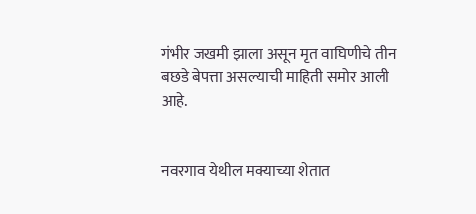गंभीर जखमी झाला असून मृत वाघिणीचे तीन बछडे बेपत्ता असल्याची माहिती समोर आली आहे.


नवरगाव येथील मक्याच्या शेतात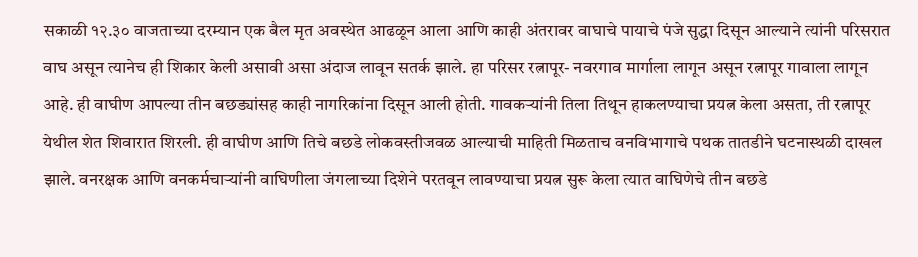सकाळी १२.३० वाजताच्या दरम्यान एक बैल मृत अवस्थेत आढळून आला आणि काही अंतरावर वाघाचे पायाचे पंजे सुद्धा दिसून आल्याने त्यांनी परिसरात वाघ असून त्यानेच ही शिकार केली असावी असा अंदाज लावून सतर्क झाले. हा परिसर रत्नापूर- नवरगाव मार्गाला लागून असून रत्नापूर गावाला लागून आहे. ही वाघीण आपल्या तीन बछड्यांसह काही नागरिकांना दिसून आली होती. गावकऱ्यांनी तिला तिथून हाकलण्याचा प्रयत्न केला असता, ती रत्नापूर येथील शेत शिवारात शिरली. ही वाघीण आणि तिचे बछडे लोकवस्तीजवळ आल्याची माहिती मिळताच वनविभागाचे पथक तातडीने घटनास्थळी दाखल झाले. वनरक्षक आणि वनकर्मचाऱ्यांनी वाघिणीला जंगलाच्या दिशेने परतवून लावण्याचा प्रयत्न सुरू केला त्यात वाघिणेचे तीन बछडे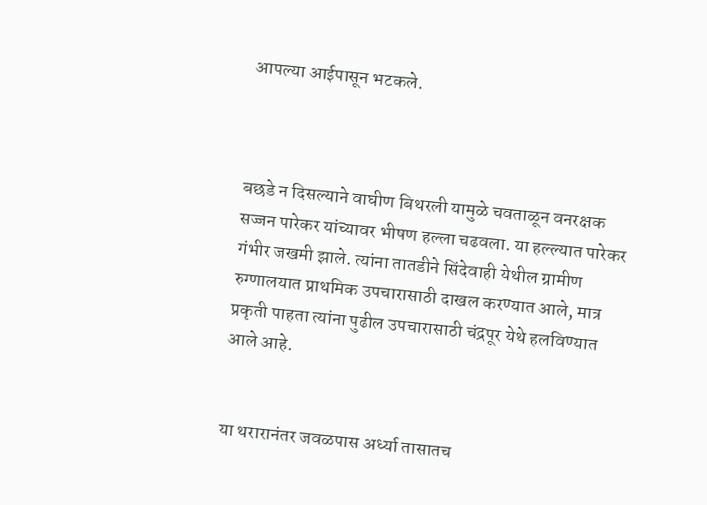आपल्या आईपासून भटकले.



बछडे न दिसल्याने वाघीण बिथरली यामुळे चवताळून वनरक्षक सज्जन पारेकर यांच्यावर भीषण हल्ला चढवला. या हल्ल्यात पारेकर गंभीर जखमी झाले. त्यांना तातडीने सिंदेवाही येथील ग्रामीण रुग्णालयात प्राथमिक उपचारासाठी दाखल करण्यात आले, मात्र प्रकृती पाहता त्यांना पुढील उपचारासाठी चंद्रपूर येथे हलविण्यात आले आहे.


या थरारानंतर जवळपास अर्ध्या तासातच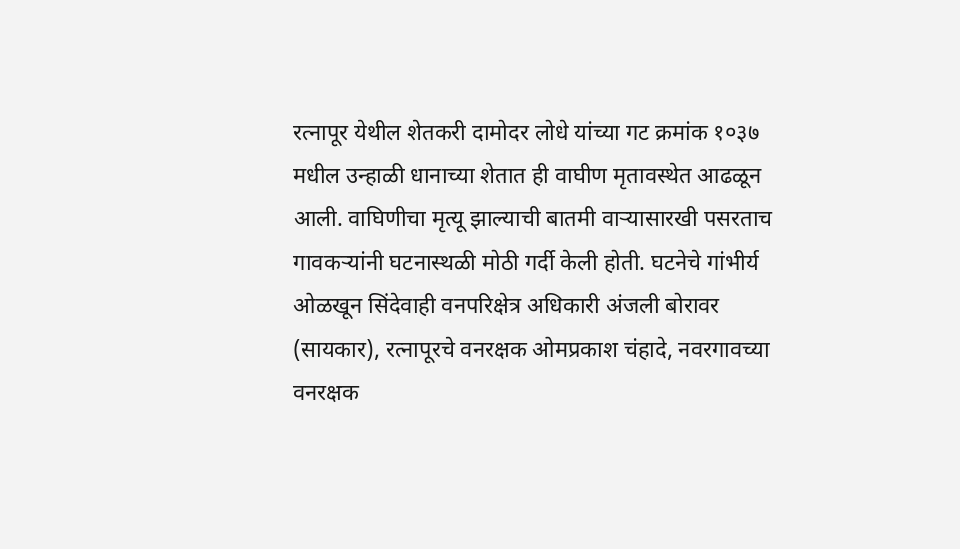रत्नापूर येथील शेतकरी दामोदर लोधे यांच्या गट क्रमांक १०३७ मधील उन्हाळी धानाच्या शेतात ही वाघीण मृतावस्थेत आढळून आली. वाघिणीचा मृत्यू झाल्याची बातमी वाऱ्यासारखी पसरताच गावकऱ्यांनी घटनास्थळी मोठी गर्दी केली होती. घटनेचे गांभीर्य ओळखून सिंदेवाही वनपरिक्षेत्र अधिकारी अंजली बोरावर (सायकार), रत्नापूरचे वनरक्षक ओमप्रकाश चंहादे, नवरगावच्या वनरक्षक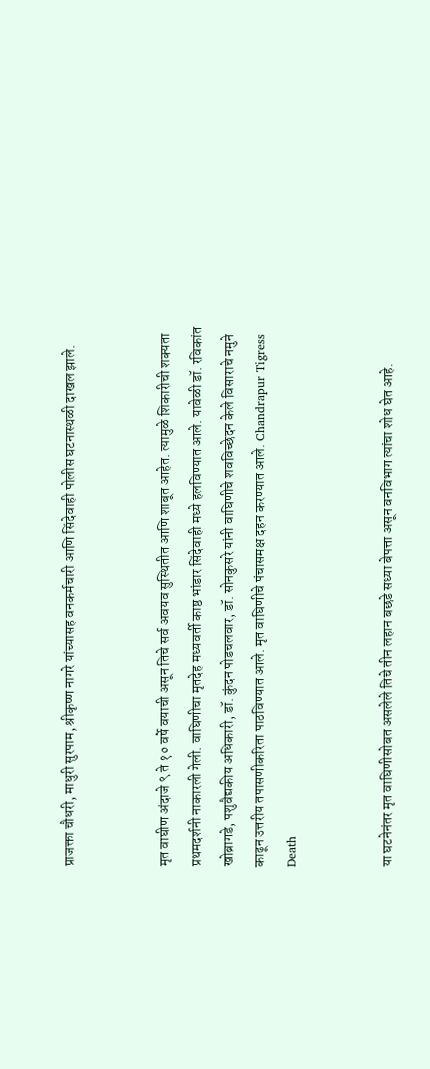प्राजक्ता चौधरी, माधुरी सुरपाम, श्रीकृष्ण नागरे यांच्यासह वनकर्मचारी आणि सिंदेवाही पोलीस घटनास्थळी दाखल झाले.


मृत वाघीण अंदाजे ९ ते १० वर्षे वयाची असून तिचे सर्व अवयव सुस्थितीत आणि शाबूत आहेत. त्यामुळे शिकारीची शक्यता प्रथमदर्शनी नाकारली गेली. वाघिणीचा मृतदेह मध्यवर्ती काष्ठ भांडार सिंदेवाही मध्ये हलविण्यात आले. यावेळी डॉ. रविकांत खोब्रागडे, पशुवैद्यकीय अधिकारी, डॉ. कुंदन पोडचलवार, डॉ. सोनकुसरे यांनी वाघिणीचे शवविच्छेदन केले विसाराचे नमुने काढून उत्तरीय तपासणीकरिता पाठविण्यात आले. मृत वाघिणीचे पंचासमक्ष दहन करण्यात आले. Chandrapur Tigress Death


या घटनेनंतर मृत वाघिणीसोबत असलेले तिचे तीन लहान बछडे सध्या बेपत्ता असून वनविभाग त्यांचा शोध घेत आहे.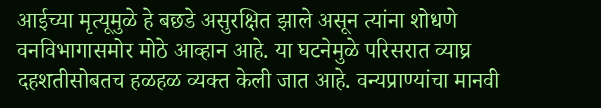आईच्या मृत्यूमुळे हे बछडे असुरक्षित झाले असून त्यांना शोधणे वनविभागासमोर मोठे आव्हान आहे. या घटनेमुळे परिसरात व्याघ्र दहशतीसोबतच हळहळ व्यक्त केली जात आहे. वन्यप्राण्यांचा मानवी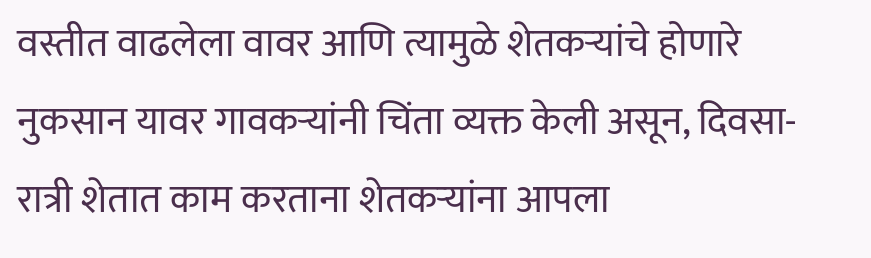वस्तीत वाढलेला वावर आणि त्यामुळे शेतकऱ्यांचे होणारे नुकसान यावर गावकऱ्यांनी चिंता व्यक्त केली असून, दिवसा-रात्री शेतात काम करताना शेतकऱ्यांना आपला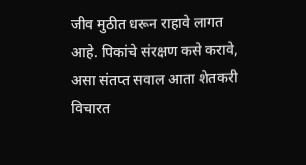जीव मुठीत धरून राहावे लागत आहे. पिकांचे संरक्षण कसे करावे, असा संतप्त सवाल आता शेतकरी विचारत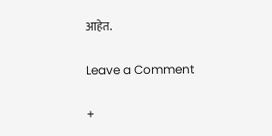आहेत.

Leave a Comment

+